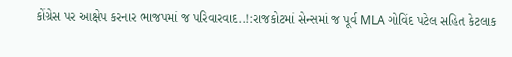કોંગ્રેસ પર આક્ષેપ કરનાર ભાજપમાં જ પરિવારવાદ..!:રાજકોટમાં સેન્સમાં જ પૂર્વ MLA ગોવિંદ પટેલ સહિત કેટલાક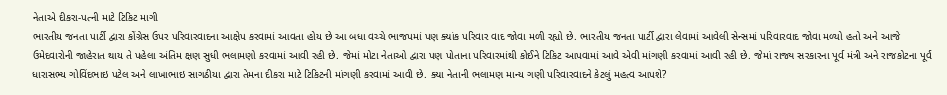નેતાએ દીકરા-પત્ની માટે ટિકિટ માગી
ભારતીય જનતા પાર્ટી દ્વારા કોંગ્રેસ ઉપર પરિવારવાદના આક્ષેપ કરવામાં આવતા હોય છે આ બધા વચ્ચે ભાજપમાં પણ ક્યાંક પરિવાર વાદ જોવા મળી રહ્યો છે. ભારતીય જનતા પાર્ટી દ્વારા લેવામાં આવેલી સેન્સમાં પરિવારવાદ જોવા મળ્યો હતો અને આજે ઉમેદવારોની જાહેરાત થાય તે પહેલા અંતિમ ક્ષણ સુધી ભલામણો કરવામાં આવી રહી છે. જેમાં મોટા નેતાઓ દ્વારા પણ પોતાના પરિવારમાંથી કોઈને ટિકિટ આપવામાં આવે એવી માંગણી કરવામાં આવી રહી છે. જેમાં રાજ્ય સરકારના પૂર્વ મંત્રી અને રાજકોટના પૂર્વ ધારાસભ્ય ગોવિંદભાઇ પટેલ અને લાખાભાઇ સાગઠીયા દ્વારા તેમના દીકરા માટે ટિકિટની માંગણી કરવામાં આવી છે. ક્યા નેતાની ભલામણ માન્ય ગણી પરિવારવાદને કેટલું મહત્વ આપશે?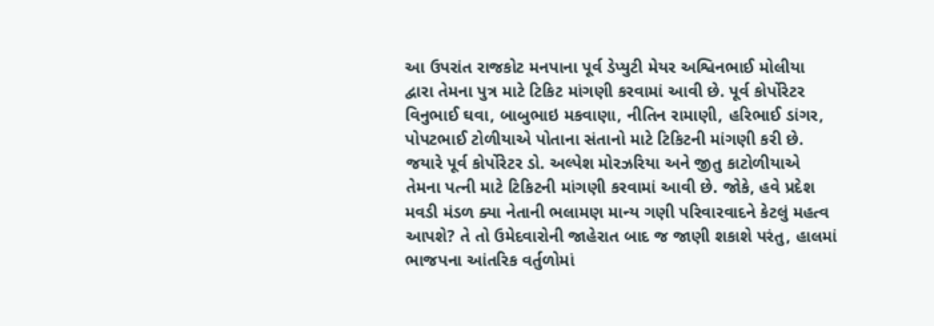આ ઉપરાંત રાજકોટ મનપાના પૂર્વ ડેપ્યુટી મેયર અશ્વિનભાઈ મોલીયા દ્વારા તેમના પુત્ર માટે ટિકિટ માંગણી કરવામાં આવી છે. પૂર્વ કોર્પોરેટર વિનુભાઈ ઘવા, બાબુભાઇ મકવાણા, નીતિન રામાણી, હરિભાઈ ડાંગર, પોપટભાઈ ટોળીયાએ પોતાના સંતાનો માટે ટિકિટની માંગણી કરી છે. જયારે પૂર્વ કોર્પોરેટર ડો. અલ્પેશ મોરઝરિયા અને જીતુ કાટોળીયાએ તેમના પત્ની માટે ટિકિટની માંગણી કરવામાં આવી છે. જોકે, હવે પ્રદેશ મવડી મંડળ ક્યા નેતાની ભલામણ માન્ય ગણી પરિવારવાદને કેટલું મહત્વ આપશે? તે તો ઉમેદવારોની જાહેરાત બાદ જ જાણી શકાશે પરંતુ, હાલમાં ભાજપના આંતરિક વર્તુળોમાં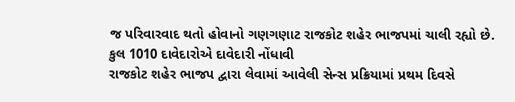જ પરિવારવાદ થતો હોવાનો ગણગણાટ રાજકોટ શહેર ભાજપમાં ચાલી રહ્યો છે. કુલ 1010 દાવેદારોએ દાવેદારી નોંધાવી
રાજકોટ શહેર ભાજપ દ્વારા લેવામાં આવેલી સેન્સ પ્રક્રિયામાં પ્રથમ દિવસે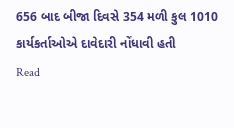656 બાદ બીજા દિવસે 354 મળી કુલ 1010 કાર્યકર્તાઓએ દાવેદારી નોંધાવી હતી
Read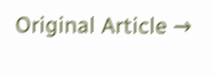Original Article →